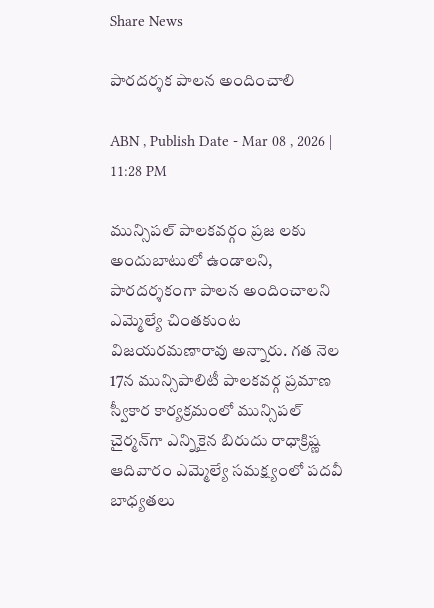Share News

పారదర్శక పాలన అందించాలి

ABN , Publish Date - Mar 08 , 2026 | 11:28 PM

మున్సిపల్‌ పాలకవర్గం ప్రజ లకు అందుబాటులో ఉండాలని, పారదర్శకంగా పాలన అందించాలని ఎమ్మెల్యే చింతకుంట విజయరమణారావు అన్నారు. గత నెల 17న మున్సిపాలిటీ పాలకవర్గ ప్రమాణ స్వీకార కార్యక్రమంలో మున్సిపల్‌ చైర్మన్‌గా ఎన్నికైన బిరుదు రాధాక్రిష్ణ ఆదివారం ఎమ్మెల్యే సమక్ష్యంలో పదవీ బాధ్యతలు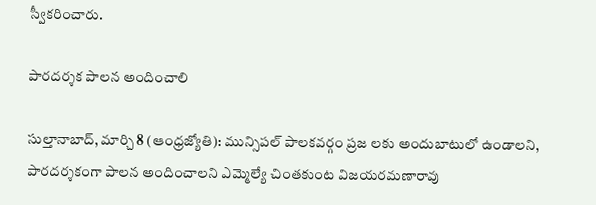స్వీకరించారు.

పారదర్శక పాలన అందించాలి

సుల్తానాబాద్‌, మార్చి 8 (ఆంధ్రజ్యోతి): మున్సిపల్‌ పాలకవర్గం ప్రజ లకు అందుబాటులో ఉండాలని, పారదర్శకంగా పాలన అందించాలని ఎమ్మెల్యే చింతకుంట విజయరమణారావు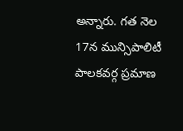అన్నారు. గత నెల 17న మున్సిపాలిటీ పాలకవర్గ ప్రమాణ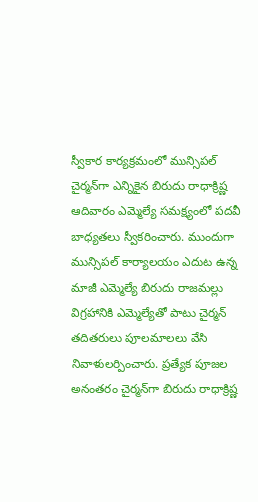స్వీకార కార్యక్రమంలో మున్సిపల్‌ చైర్మన్‌గా ఎన్నికైన బిరుదు రాధాక్రిష్ణ ఆదివారం ఎమ్మెల్యే సమక్ష్యంలో పదవీ బాధ్యతలు స్వీకరించారు. ముందుగా మున్సిపల్‌ కార్యాలయం ఎదుట ఉన్న మాజీ ఎమ్మెల్యే బిరుదు రాజమల్లు విగ్రహానికి ఎమ్మెల్యేతో పాటు చైర్మన్‌ తదితరులు పూలమాలలు వేసి నివాళులర్పించారు. ప్రత్యేక పూజల అనంతరం చైర్మన్‌గా బిరుదు రాధాక్రిష్ణ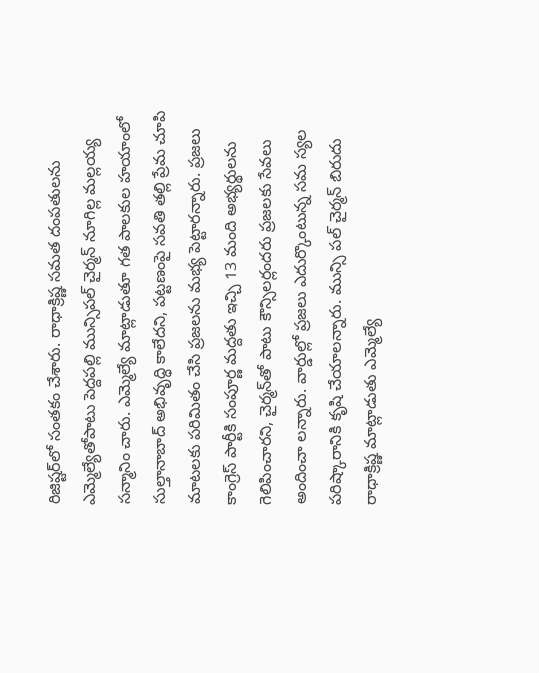రిజిష్టర్‌లో సంతకం చేశారు. రాధాక్రిష్ణ సమత దంపతులను ఎమ్మెల్యేతోపాటు పెద్దపల్లి మున్సిపల్‌ చైర్మన్‌ నూగిల్ల మల్లయ్య సన్మానిం చారు. ఎమ్మెల్యే మాట్లాడుతూ గత పాలకుల హయాంలో సుల్తానాబాద్‌ అభివృద్ధి కాలేదని, పట్టణంపై సవతి తల్లి ప్రేమ చూపి మాటలకు పరిమితం చేసి ప్రజలను మభ్య పెట్టారన్నారు. ప్రజలు కాంగ్రెస్‌ పార్టీకి సంపూర్ణ మద్దతు ఇచ్చి 13 మంది అభ్యర్థులను గెలిపించారని, చైర్మన్‌తో పాటు కౌన్సిలర్లందరు ప్రజలకు సేవలు అందించా లన్నారు. వార్డుల్లో ప్రజలు ఎదుర్కొంటున్న సమ స్యల పరిష్కారానికి కృషి చేయాలన్నారు. మున్సి పల్‌ చైర్మన్‌ బిరుదు రాధాక్రిష్ణ మాట్లాడుతు ఎమ్మెల్యే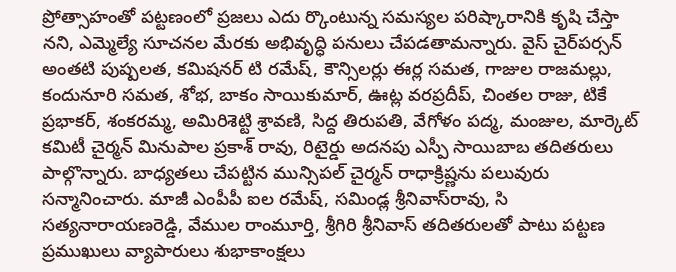ప్రోత్సాహంతో పట్టణంలో ప్రజలు ఎదు ర్కొంటున్న సమస్యల పరిష్కారానికి కృషి చేస్తా నని, ఎమ్మెల్యే సూచనల మేరకు అభివృద్ధి పనులు చేపడతామన్నారు. వైస్‌ చైర్‌పర్సన్‌ అంతటి పుష్పలత, కమిషనర్‌ టి రమేష్‌, కౌన్సిలర్లు ఈర్ల సమత, గాజుల రాజమల్లు, కందునూరి సమత, శోభ, బాకం సాయికుమార్‌, ఊట్ల వరప్రదీప్‌, చింతల రాజు, టికే ప్రభాకర్‌, శంకరమ్మ, అమిరిశెట్టి శ్రావణి, సిద్ద తిరుపతి, వేగోళం పద్మ, మంజుల, మార్కెట్‌ కమిటీ చైర్మన్‌ మినుపాల ప్రకాశ్‌ రావు, రిటైర్డు అదనపు ఎస్పీ సాయిబాబ తదితరులు పాల్గొన్నారు. బాధ్యతలు చేపట్టిన మున్సిపల్‌ చైర్మన్‌ రాధాక్రిష్ణను పలువురు సన్మానించారు. మాజీ ఎంపీపీ ఐల రమేష్‌, సమిండ్ల శ్రీనివాస్‌రావు, సి సత్యనారాయణరెడ్డి, వేముల రాంమూర్తి, శ్రీగిరి శ్రీనివాస్‌ తదితరులతో పాటు పట్టణ ప్రముఖులు వ్యాపారులు శుభాకాంక్షలు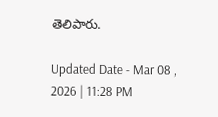తెలిపారు.

Updated Date - Mar 08 , 2026 | 11:28 PM